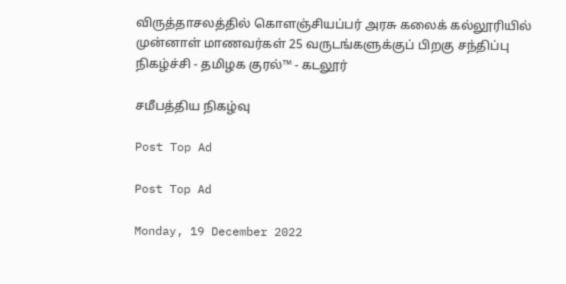விருத்தாசலத்தில் கொளஞ்சியப்பர் அரசு கலைக் கல்லூரியில் முன்னாள் மாணவர்கள் 25 வருடங்களுக்குப் பிறகு சந்திப்பு நிகழ்ச்சி - தமிழக குரல்™ - கடலூர்

சமீபத்திய நிகழ்வு

Post Top Ad

Post Top Ad

Monday, 19 December 2022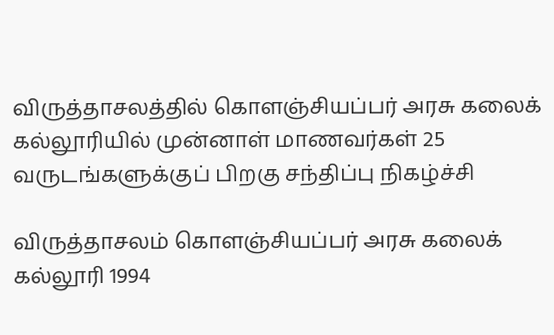விருத்தாசலத்தில் கொளஞ்சியப்பர் அரசு கலைக் கல்லூரியில் முன்னாள் மாணவர்கள் 25 வருடங்களுக்குப் பிறகு சந்திப்பு நிகழ்ச்சி

விருத்தாசலம் கொளஞ்சியப்பர் அரசு கலைக் கல்லூரி 1994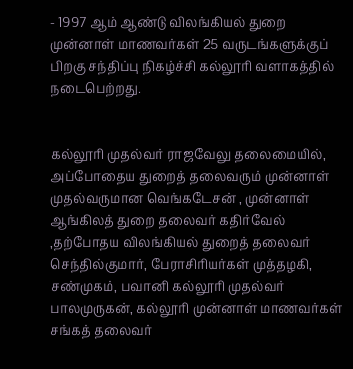- 1997 ஆம் ஆண்டு விலங்கியல் துறை முன்னாள் மாணவர்கள் 25 வருடங்களுக்குப் பிறகு சந்திப்பு நிகழ்ச்சி கல்லூரி வளாகத்தில் நடைபெற்றது.


கல்லூரி முதல்வர் ராஜவேலு தலைமையில், அப்போதைய துறைத் தலைவரும் முன்னாள் முதல்வருமான வெங்கடேசன் , முன்னாள் ஆங்கிலத் துறை தலைவர் கதிர்வேல் ,தற்போதய விலங்கியல் துறைத் தலைவர் செந்தில்குமார், பேராசிரியர்கள் முத்தழகி, சண்முகம், பவானி கல்லூரி முதல்வர் பாலமுருகன், கல்லூரி முன்னாள் மாணவர்கள் சங்கத் தலைவர்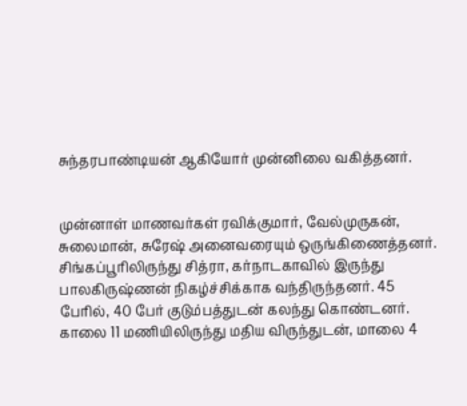சுந்தரபாண்டியன் ஆகியோர் முன்னிலை வகித்தனர்.


முன்னாள் மாணவர்கள் ரவிக்குமார், வேல்முருகன், சுலைமான், சுரேஷ் அனைவரையும் ஒருங்கிணைத்தனர். சிங்கப்பூரிலிருந்து சித்ரா, கர்நாடகாவில் இருந்து பாலகிருஷ்ணன் நிகழ்ச்சிக்காக வந்திருந்தனர். 45 பேரில், 40 பேர் குடும்பத்துடன் கலந்து கொண்டனர். காலை 11 மணியிலிருந்து மதிய விருந்துடன், மாலை 4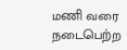மணி வரை நடைபெற்ற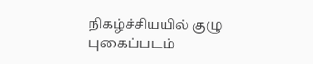நிகழ்ச்சியயில் குழு புகைப்படம்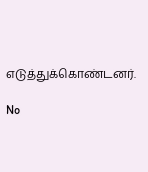எடுத்துக்கொண்டனர்.

No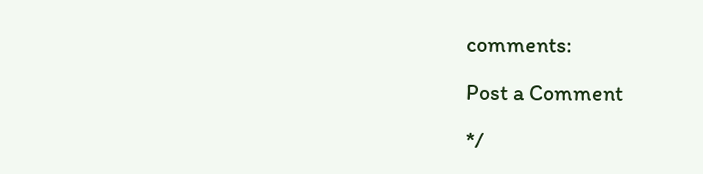comments:

Post a Comment

*/